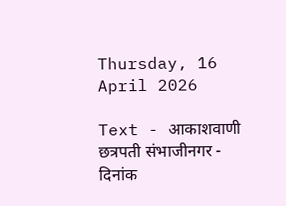Thursday, 16 April 2026

Text - आकाशवाणी छत्रपती संभाजीनगर - दिनांक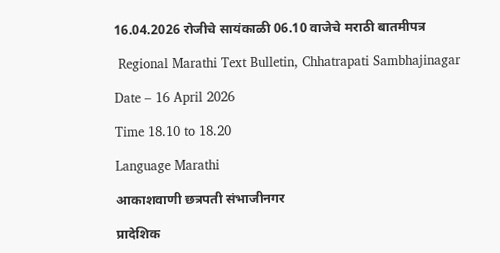16.04.2026 रोजीचे सायंकाळी 06.10 वाजेचे मराठी बातमीपत्र

 Regional Marathi Text Bulletin, Chhatrapati Sambhajinagar

Date – 16 April 2026

Time 18.10 to 18.20

Language Marathi

आकाशवाणी छत्रपती संभाजीनगर

प्रादेशिक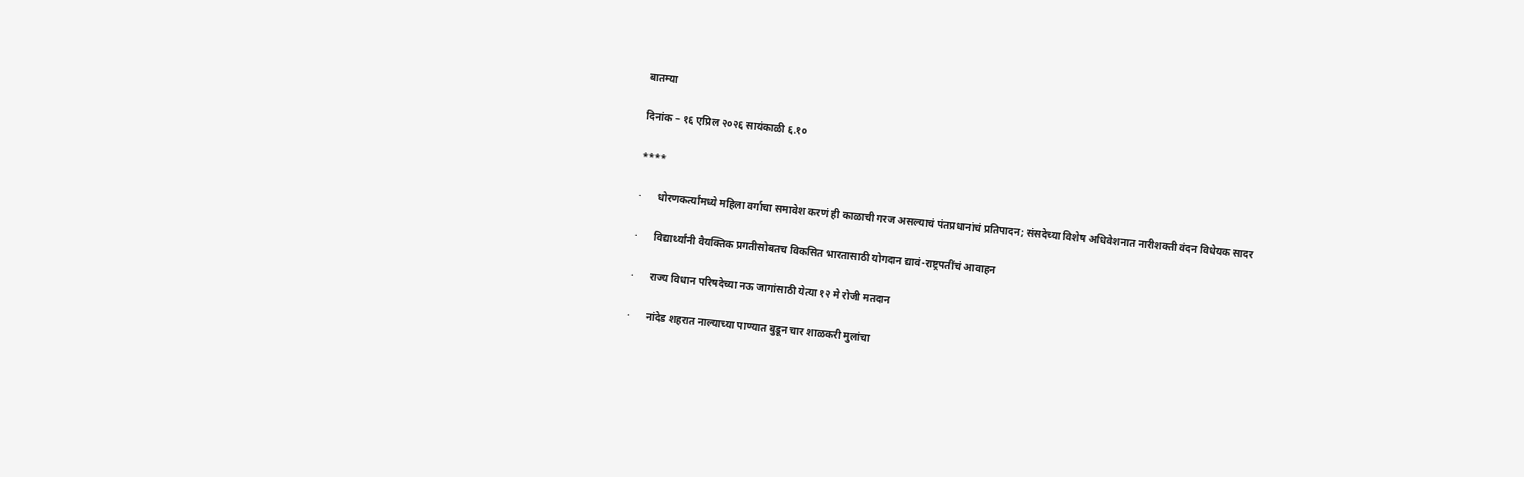बातम्या

दिनांक – १६ एप्रिल २०२६ सायंकाळी ६.१०

****

·      धोरणकर्त्यांमध्ये महिला वर्गाचा समावेश करणं ही काळाची गरज असल्याचं पंतप्रधानांचं प्रतिपादन; संसदेच्या विशेष अधिवेशनात नारीशक्ती वंदन विधेयक सादर

·      विद्यार्थ्यांनी वैयक्तिक प्रगतीसोबतच विकसित भारतासाठी योगदान द्यावं-राष्ट्रपतींचं आवाहन

·      राज्य विधान परिषदेच्या नऊ जागांसाठी येत्या १२ मे रोजी मतदान

·      नांदेड शहरात नाल्याच्या पाण्यात बुडून चार शाळकरी मुलांचा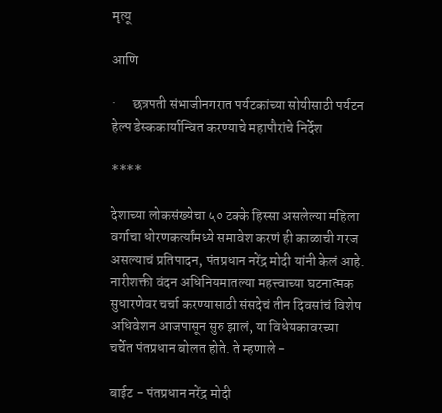मृत्यू

आणि

·      छत्रपती संभाजीनगरात पर्यटकांच्या सोयीसाठी पर्यटन हेल्प डेस्ककार्यान्वित करण्याचे महापौरांचे निर्देश

****

देशाच्या लोकसंख्येचा ५० टक्के हिस्सा असलेल्या महिला वर्गाचा धोरणकर्त्यांमध्ये समावेश करणं ही काळाची गरज असल्याचं प्रतिपादन, पंतप्रधान नरेंद्र मोदी यांनी केलं आहे. नारीशक्ती वंदन अधिनियमातल्या महत्त्वाच्या घटनात्मक सुधारणेवर चर्चा करण्यासाठी संसदेचं तीन दिवसांचं विशेष अधिवेशन आजपासून सुरु झालं, या विधेयकावरच्या चर्चेत पंतप्रधान बोलत होते. ते म्हणाले -

बाईट - पंतप्रधान नरेंद्र मोदी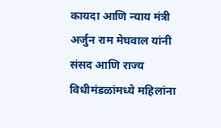कायदा आणि न्याय मंत्री अर्जुन राम मेघवाल यांनी संसद आणि राज्य विधीमंडळांमध्ये महिलांना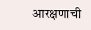आरक्षणाची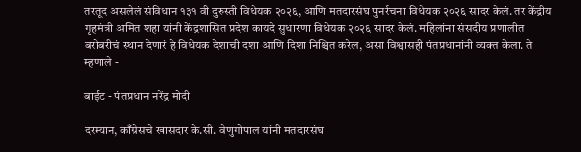तरतूद असलेलं संविधान १३१ वी दुरुस्ती विधेयक २०२६, आणि मतदारसंघ पुनर्रचना विधेयक २०२६ सादर केलं. तर केंद्रीय गृहमंत्री अमित शहा यांनी केंद्रशासित प्रदेश कायदे सुधारणा विधेयक २०२६ सादर केलं. महिलांना संसदीय प्रणालीत बरोबरीचं स्थान देणारं हे विधेयक देशाची दशा आणि दिशा निश्चित करेल, असा विश्वासही पंतप्रधानांनी व्यक्त केला. ते म्हणाले -

बाईट - पंतप्रधान नरेंद्र मोदी

दरम्यान, काँग्रेसचे खासदार के.सी. वेणुगोपाल यांनी मतदारसंघ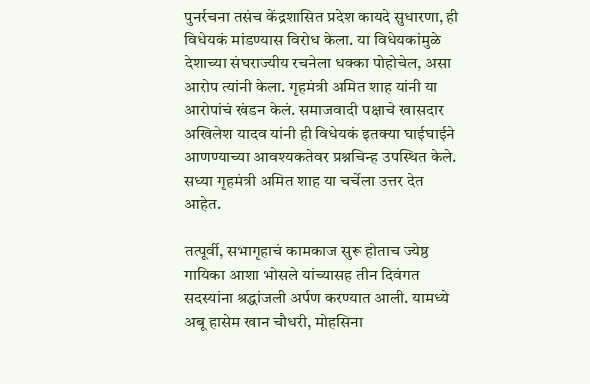पुनर्रचना तसंच केंद्रशासित प्रदेश कायदे सुधारणा, ही विधेयकं मांडण्यास विरोध केला. या विधेयकांमुळे देशाच्या संघराज्यीय रचनेला धक्का पोहोचेल, असा आरोप त्यांनी केला. गृहमंत्री अमित शाह यांनी या आरोपांचं खंडन केलं. समाजवादी पक्षाचे खासदार अखिलेश यादव यांनी ही विधेयकं इतक्या घाईघाईने आणण्याच्या आवश्यकतेवर प्रश्नचिन्ह उपस्थित केले. सध्या गृहमंत्री अमित शाह या चर्चेला उत्तर देत आहेत.

तत्पूर्वी, सभागृहाचं कामकाज सुरू होताच ज्येष्ठ गायिका आशा भोसले यांच्यासह तीन दिवंगत सदस्यांना श्रद्धांजली अर्पण करण्यात आली. यामध्ये अबू हासेम खान चौधरी, मोहसिना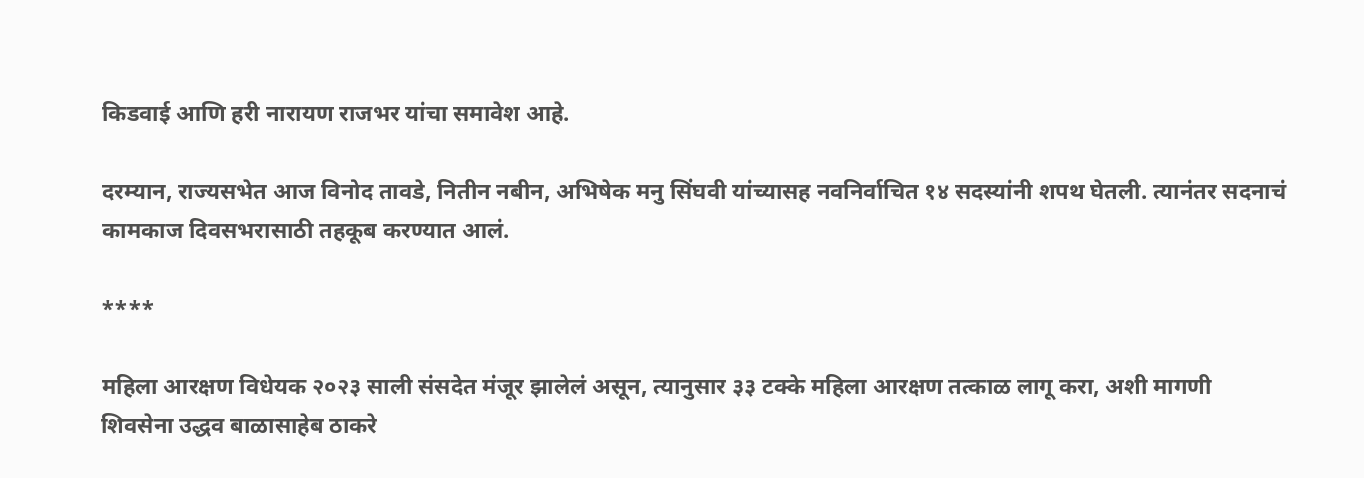किडवाई आणि हरी नारायण राजभर यांचा समावेश आहे.

दरम्यान, राज्यसभेत आज विनोद तावडे, नितीन नबीन, अभिषेक मनु सिंघवी यांच्यासह नवनिर्वाचित १४ सदस्यांनी शपथ घेतली. त्यानंतर सदनाचं कामकाज दिवसभरासाठी तहकूब करण्यात आलं.

****

महिला आरक्षण विधेयक २०२३ साली संसदेत मंजूर झालेलं असून, त्यानुसार ३३ टक्के महिला आरक्षण तत्काळ लागू करा, अशी मागणी शिवसेना उद्धव बाळासाहेब ठाकरे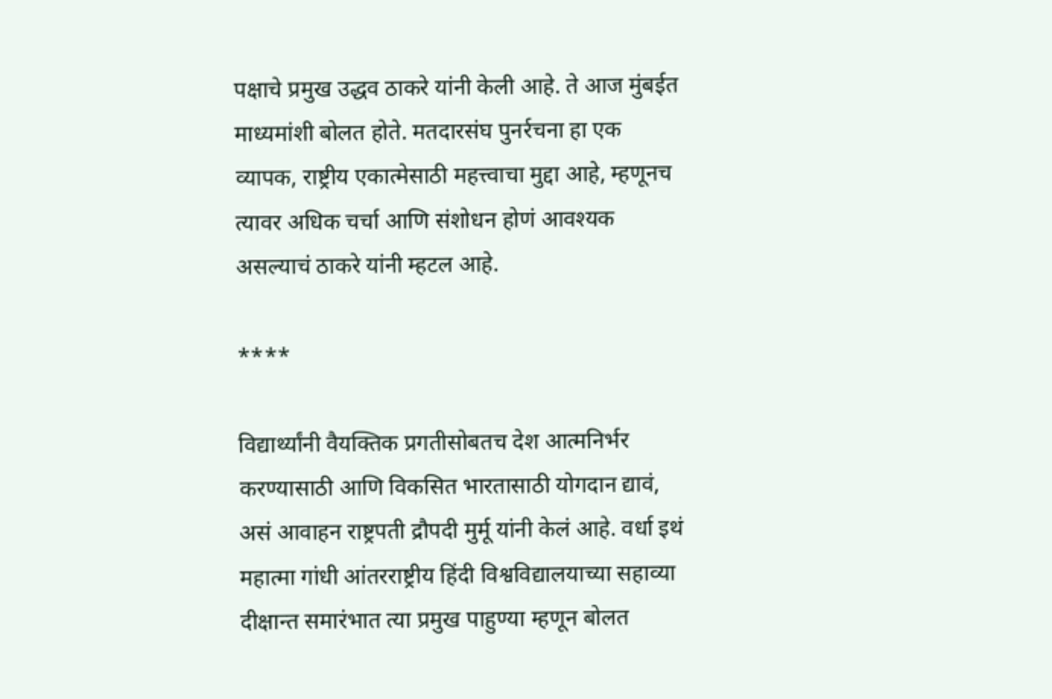पक्षाचे प्रमुख उद्धव ठाकरे यांनी केली आहे. ते आज मुंबईत माध्यमांशी बोलत होते. मतदारसंघ पुनर्रचना हा एक व्यापक, राष्ट्रीय एकात्मेसाठी महत्त्वाचा मुद्दा आहे, म्हणूनच त्यावर अधिक चर्चा आणि संशोधन होणं आवश्यक असल्याचं ठाकरे यांनी म्हटल आहे.

****

विद्यार्थ्यांनी वैयक्तिक प्रगतीसोबतच देश आत्मनिर्भर करण्यासाठी आणि विकसित भारतासाठी योगदान द्यावं, असं आवाहन राष्ट्रपती द्रौपदी मुर्मू यांनी केलं आहे. वर्धा इथं महात्मा गांधी आंतरराष्ट्रीय हिंदी विश्वविद्यालयाच्या सहाव्या दीक्षान्त समारंभात त्या प्रमुख पाहुण्या म्हणून बोलत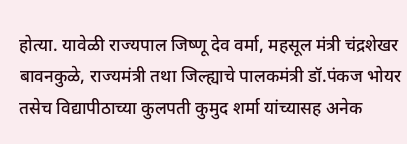होत्या. यावेळी राज्यपाल जिष्णू देव वर्मा, महसूल मंत्री चंद्रशेखर बावनकुळे, राज्यमंत्री तथा जिल्ह्याचे पालकमंत्री डॉ.पंकज भोयर तसेच विद्यापीठाच्या कुलपती कुमुद शर्मा यांच्यासह अनेक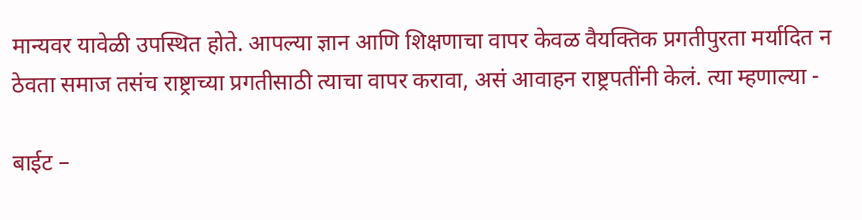मान्यवर यावेळी उपस्थित होते. आपल्या ज्ञान आणि शिक्षणाचा वापर केवळ वैयक्तिक प्रगतीपुरता मर्यादित न ठेवता समाज तसंच राष्ट्राच्या प्रगतीसाठी त्याचा वापर करावा, असं आवाहन राष्ट्रपतींनी केलं. त्या म्हणाल्या -

बाईट –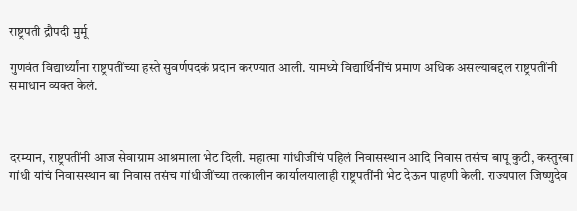राष्ट्रपती द्रौपदी मुर्मू

गुणवंत विद्यार्थ्यांना राष्ट्रपतींच्या हस्ते सुवर्णपदकं प्रदान करण्यात आली. यामध्ये विद्यार्थिनींचं प्रमाण अधिक असल्याबद्दल राष्ट्रपतींनी समाधान व्यक्त केलं.



दरम्यान, राष्ट्रपतींनी आज सेवाग्राम आश्रमाला भेट दिली. महात्मा गांधीजींचं पहिलं निवासस्थान आदि निवास तसंच बापू कुटी, कस्तुरबा गांधी यांचं निवासस्थान बा निवास तसंच गांधीजींच्या तत्कालीन कार्यालयालाही राष्ट्रपतींनी भेट देऊन पाहणी केली. राज्यपाल जिष्णुदेव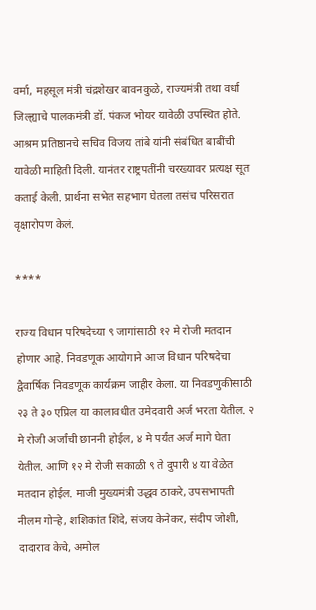वर्मा, महसूल मंत्री चंद्रशेखर बावनकुळे, राज्यमंत्री तथा वर्धा जिल्ह्याचे पालकमंत्री डॉ. पंकज भोयर यावेळी उपस्थित होते. आश्रम प्रतिष्ठानचे सचिव विजय तांबे यांनी संबंधित बाबींची यावेळी माहिती दिली. यानंतर राष्ट्रपतींनी चरख्यावर प्रत्यक्ष सूत कताई केली. प्रार्थना सभेत सहभाग घेतला तसंच परिसरात वृक्षारोपण केलं.

****

राज्य विधान परिषदेच्या ९ जागांसाठी १२ मे रोजी मतदान होणार आहे. निवडणूक आयोगाने आज विधान परिषदेचा द्वैवार्षिक निवडणूक कार्यक्रम जाहीर केला. या निवडणुकीसाठी २३ ते ३० एप्रिल या कालावधीत उमेदवारी अर्ज भरता येतील. २ मे रोजी अर्जांची छाननी होईल, ४ मे पर्यंत अर्ज मागे घेता येतील. आणि १२ मे रोजी सकाळी ९ ते दुपारी ४ या वेळेत मतदान होईल. माजी मुख्यमंत्री उद्धव ठाकरे, उपसभापती नीलम गोऱ्हे, शशिकांत शिंदे, संजय केनेकर, संदीप जोशी, दादाराव केचे, अमोल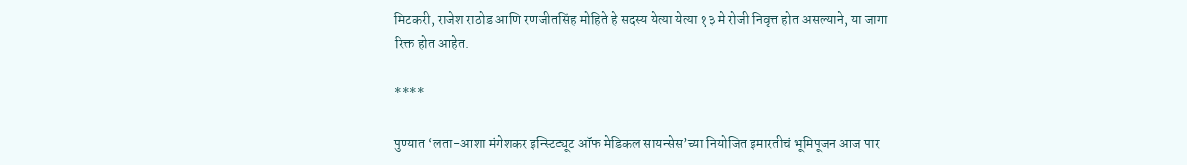मिटकरी, राजेश राठोड आणि रणजीतसिंह मोहिते हे सदस्य येत्या येत्या १३ मे रोजी निवृत्त होत असल्याने, या जागा रिक्त होत आहेत.

****

पुण्यात ‘लता-आशा मंगेशकर इन्स्टिट्यूट ऑफ मेडिकल सायन्सेस’च्या नियोजित इमारतीचं भूमिपूजन आज पार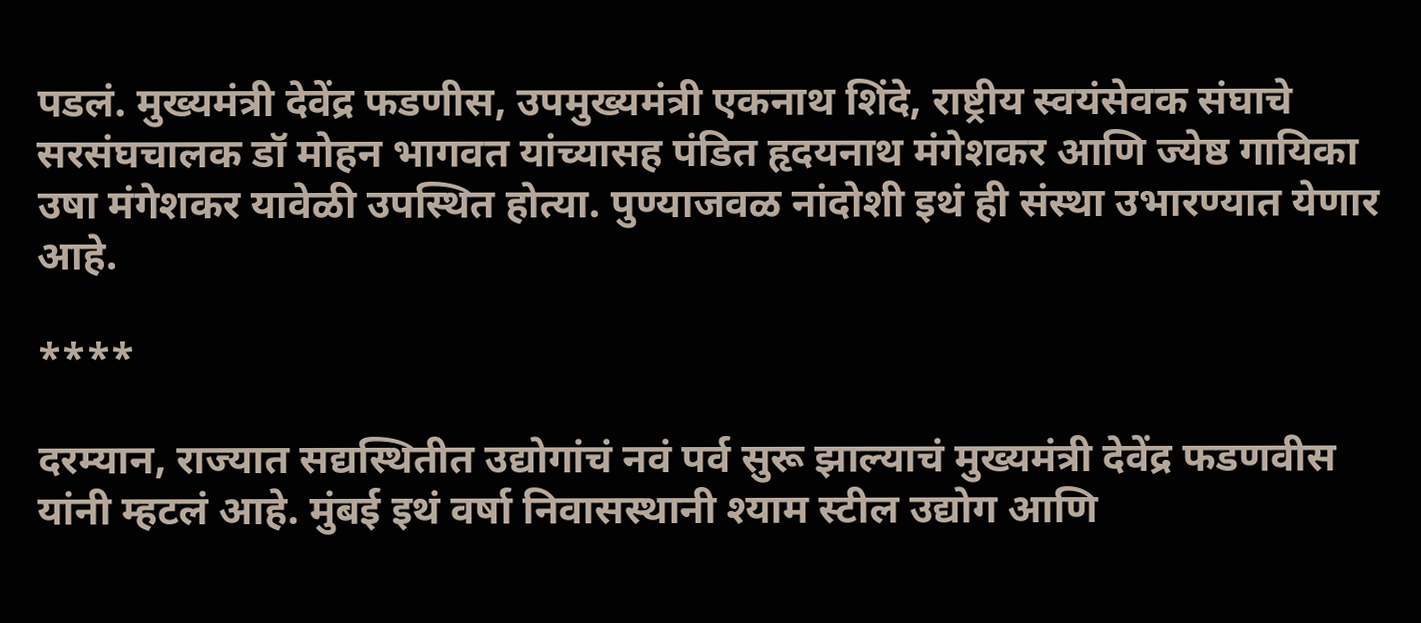पडलं. मुख्यमंत्री देवेंद्र फडणीस, उपमुख्यमंत्री एकनाथ शिंदे, राष्ट्रीय स्वयंसेवक संघाचे सरसंघचालक डॉ मोहन भागवत यांच्यासह पंडित हृदयनाथ मंगेशकर आणि ज्येष्ठ गायिका उषा मंगेशकर यावेळी उपस्थित होत्या. पुण्याजवळ नांदोशी इथं ही संस्था उभारण्यात येणार आहे.

****

दरम्यान, राज्यात सद्यस्थितीत उद्योगांचं नवं पर्व सुरू झाल्याचं मुख्यमंत्री देवेंद्र फडणवीस यांनी म्हटलं आहे. मुंबई इथं वर्षा निवासस्थानी श्याम स्टील उद्योग आणि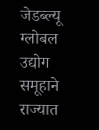जेडब्ल्यू ग्लोबल उद्योग समूहाने राज्यात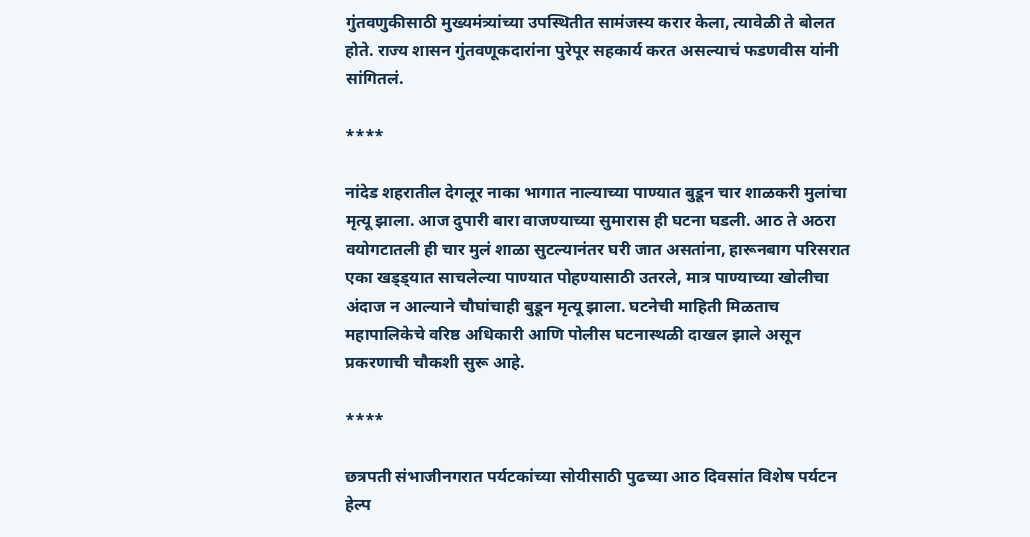गुंतवणुकीसाठी मुख्यमंत्र्यांच्या उपस्थितीत सामंजस्य करार केला, त्यावेळी ते बोलत होते. राज्य शासन गुंतवणूकदारांना पुरेपूर सहकार्य करत असल्याचं फडणवीस यांनी सांगितलं.

****

नांदेड शहरातील देगलूर नाका भागात नाल्याच्या पाण्यात बुडून चार शाळकरी मुलांचा मृत्यू झाला. आज दुपारी बारा वाजण्याच्या सुमारास ही घटना घडली. आठ ते अठरा वयोगटातली ही चार मुलं शाळा सुटल्यानंतर घरी जात असतांना, हारूनबाग परिसरात एका खड्ड्यात साचलेल्या पाण्यात पोहण्यासाठी उतरले, मात्र पाण्याच्या खोलीचा अंदाज न आल्याने चौघांचाही बुडून मृत्यू झाला. घटनेची माहिती मिळताच महापालिकेचे वरिष्ठ अधिकारी आणि पोलीस घटनास्थळी दाखल झाले असून प्रकरणाची चौकशी सुरू आहे.

****

छत्रपती संभाजीनगरात पर्यटकांच्या सोयीसाठी पुढच्या आठ दिवसांत विशेष पर्यटन हेल्प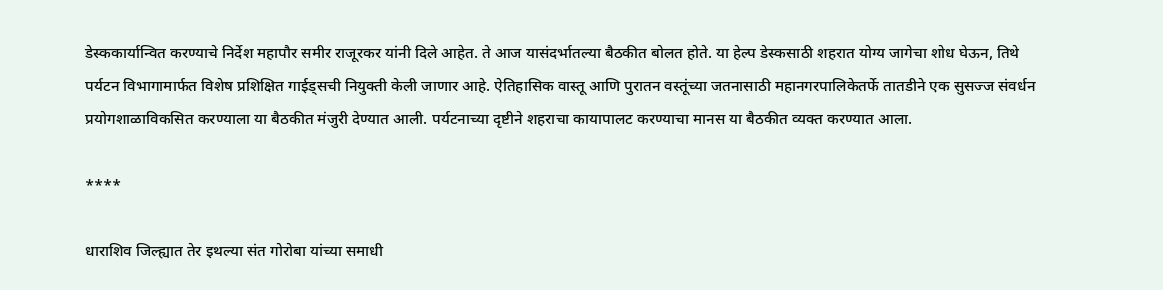डेस्ककार्यान्वित करण्याचे निर्देश महापौर समीर राजूरकर यांनी दिले आहेत. ते आज यासंदर्भातल्या बैठकीत बोलत होते. या हेल्प डेस्कसाठी शहरात योग्य जागेचा शोध घेऊन, तिथे पर्यटन विभागामार्फत विशेष प्रशिक्षित गाईड्सची नियुक्ती केली जाणार आहे. ऐतिहासिक वास्तू आणि पुरातन वस्तूंच्या जतनासाठी महानगरपालिकेतर्फे तातडीने एक सुसज्ज संवर्धन प्रयोगशाळाविकसित करण्याला या बैठकीत मंजुरी देण्यात आली. पर्यटनाच्या दृष्टीने शहराचा कायापालट करण्याचा मानस या बैठकीत व्यक्त करण्यात आला.

****

धाराशिव जिल्ह्यात तेर इथल्या संत गोरोबा यांच्या समाधी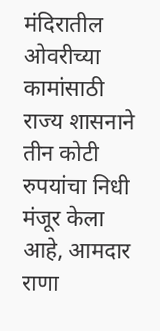मंदिरातील ओवरीच्या कामांसाठी राज्य शासनाने तीन कोटी रुपयांचा निधी मंजूर केला आहे, आमदार राणा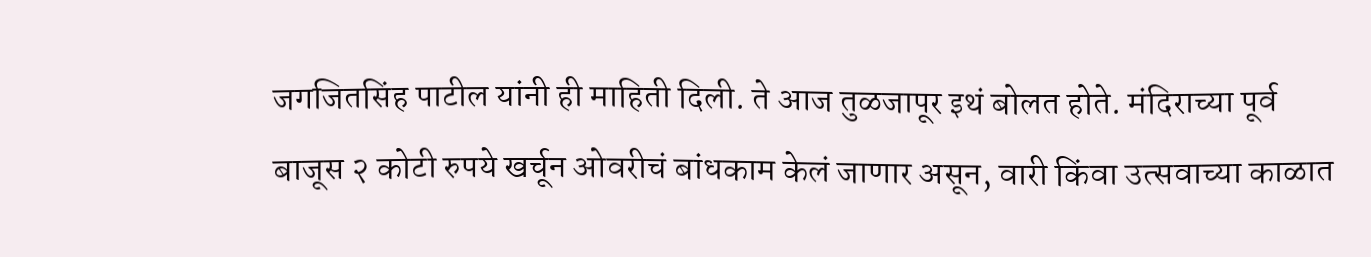जगजितसिंह पाटील यांनी ही माहिती दिली. ते आज तुळजापूर इथं बोलत होते. मंदिराच्या पूर्व बाजूस २ कोटी रुपये खर्चून ओवरीचं बांधकाम केलं जाणार असून, वारी किंवा उत्सवाच्या काळात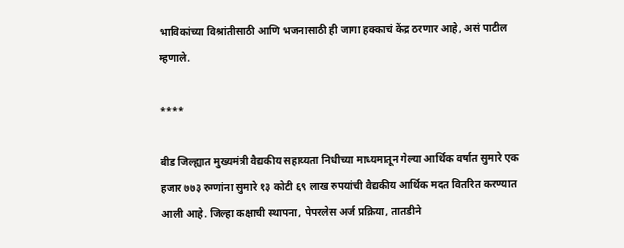भाविकांच्या विश्रांतीसाठी आणि भजनासाठी ही जागा हक्काचं केंद्र ठरणार आहे, असं पाटील म्हणाले.

****

बीड जिल्ह्यात मुख्यमंत्री वैद्यकीय सहाय्यता निधीच्या माध्यमातून गेल्या आर्थिक वर्षात सुमारे एक हजार ७७३ रुग्णांना सुमारे १३ कोटी ६९ लाख रुपयांची वैद्यकीय आर्थिक मदत वितरित करण्यात आली आहे. जिल्हा कक्षाची स्थापना, पेपरलेस अर्ज प्रक्रिया, तातडीने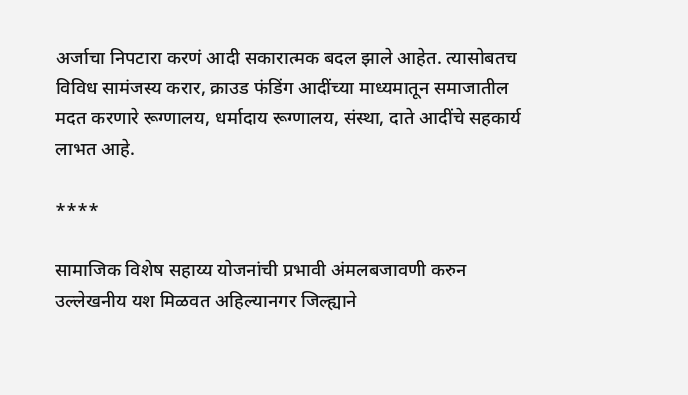अर्जाचा निपटारा करणं आदी सकारात्मक बदल झाले आहेत. त्यासोबतच विविध सामंजस्य करार, क्राउड फंडिंग आदींच्या माध्यमातून समाजातील मदत करणारे रूग्णालय, धर्मादाय रूग्णालय, संस्था, दाते आदींचे सहकार्य लाभत आहे.

****

सामाजिक विशेष सहाय्य योजनांची प्रभावी अंमलबजावणी करुन उल्लेखनीय यश मिळवत अहिल्यानगर जिल्ह्याने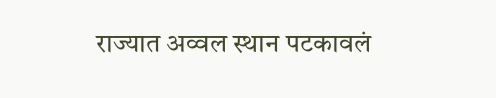राज्यात अव्वल स्थान पटकावलं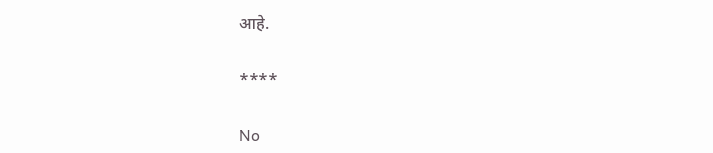आहे.

****

No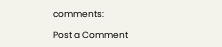comments:

Post a Comment